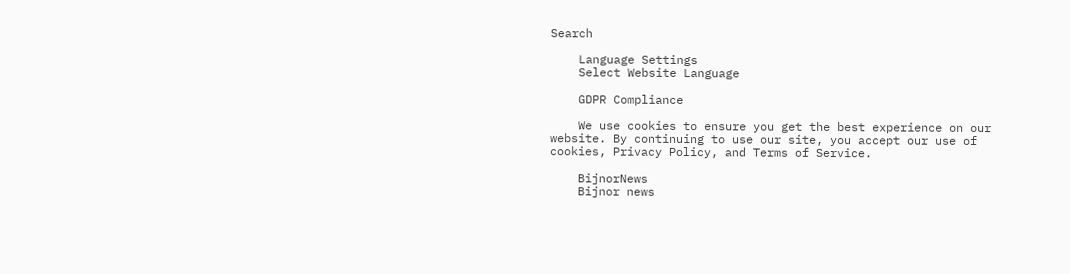Search

    Language Settings
    Select Website Language

    GDPR Compliance

    We use cookies to ensure you get the best experience on our website. By continuing to use our site, you accept our use of cookies, Privacy Policy, and Terms of Service.

    BijnorNews
    Bijnor news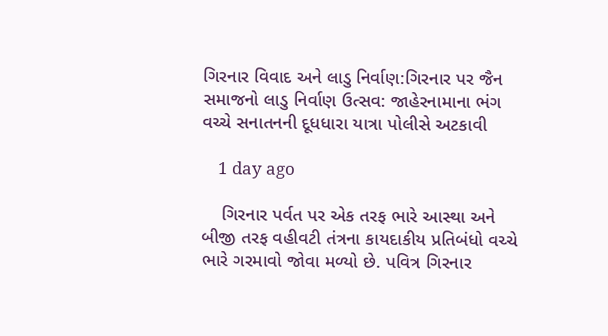ગિરનાર વિવાદ અને લાડુ નિર્વાણ:ગિરનાર પર જૈન સમાજનો લાડુ નિર્વાણ ઉત્સવ: જાહેરનામાના ભંગ વચ્ચે સનાતનની દૂધધારા યાત્રા પોલીસે અટકાવી

    1 day ago

    ગિરનાર પર્વત પર એક તરફ ભારે આસ્થા અને બીજી તરફ વહીવટી તંત્રના કાયદાકીય પ્રતિબંધો વચ્ચે ભારે ગરમાવો જોવા મળ્યો છે. પવિત્ર ગિરનાર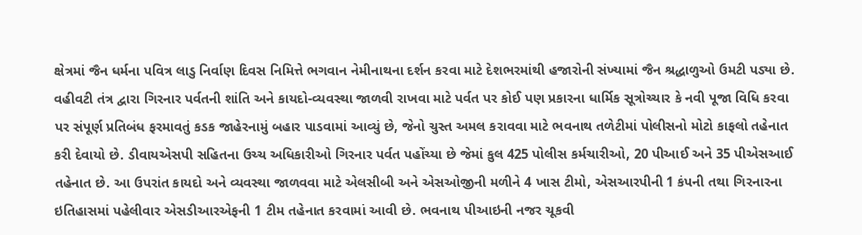ક્ષેત્રમાં જૈન ધર્મના પવિત્ર લાડુ નિર્વાણ દિવસ નિમિત્તે ભગવાન નેમીનાથના દર્શન કરવા માટે દેશભરમાંથી હજારોની સંખ્યામાં જૈન શ્રદ્ધાળુઓ ઉમટી પડ્યા છે. વહીવટી તંત્ર દ્વારા ગિરનાર પર્વતની શાંતિ અને કાયદો-વ્યવસ્થા જાળવી રાખવા માટે પર્વત પર કોઈ પણ પ્રકારના ધાર્મિક સૂત્રોચ્ચાર કે નવી પૂજા વિધિ કરવા પર સંપૂર્ણ પ્રતિબંધ ફરમાવતું કડક જાહેરનામું બહાર પાડવામાં આવ્યું છે, જેનો ચુસ્ત અમલ કરાવવા માટે ભવનાથ તળેટીમાં પોલીસનો મોટો કાફલો તહેનાત કરી દેવાયો છે. ડીવાયએસપી સહિતના ઉચ્ચ અધિકારીઓ ગિરનાર પર્વત પહોંચ્યા છે જેમાં કુલ 425 પોલીસ કર્મચારીઓ, 20 પીઆઈ અને 35 પીએસઆઈ તહેનાત છે. આ ઉપરાંત કાયદો અને વ્યવસ્થા જાળવવા માટે એલસીબી અને એસઓજીની મળીને 4 ખાસ ટીમો, એસઆરપીની 1 કંપની તથા ગિરનારના ઇતિહાસમાં પહેલીવાર એસડીઆરએફની 1 ટીમ તહેનાત કરવામાં આવી છે. ભવનાથ પીઆઇની નજર ચૂકવી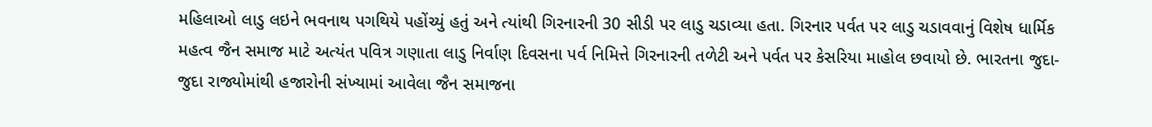મહિલાઓ લાડુ લઇને ભવનાથ પગથિયે પહોંચ્યું હતું અને ત્યાંથી ગિરનારની 30 સીડી પર લાડુ ચડાવ્યા હતા. ગિરનાર પર્વત પર લાડુ ચડાવવાનું વિશેષ ધાર્મિક મહત્વ જૈન સમાજ માટે અત્યંત પવિત્ર ગણાતા લાડુ નિર્વાણ દિવસના પર્વ નિમિત્તે ગિરનારની તળેટી અને પર્વત પર કેસરિયા માહોલ છવાયો છે. ભારતના જુદા-જુદા રાજ્યોમાંથી હજારોની સંખ્યામાં આવેલા જૈન સમાજના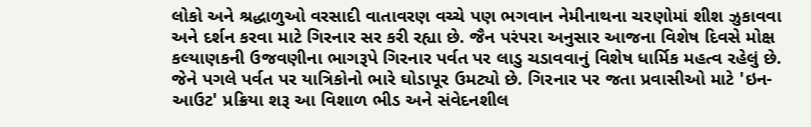લોકો અને શ્રદ્ધાળુઓ વરસાદી વાતાવરણ વચ્ચે પણ ભગવાન નેમીનાથના ચરણોમાં શીશ ઝુકાવવા અને દર્શન કરવા માટે ગિરનાર સર કરી રહ્યા છે. જૈન પરંપરા અનુસાર આજના વિશેષ દિવસે મોક્ષ કલ્યાણકની ઉજવણીના ભાગરૂપે ગિરનાર પર્વત પર લાડુ ચડાવવાનું વિશેષ ધાર્મિક મહત્વ રહેલું છે. જેને પગલે પર્વત પર યાત્રિકોનો ભારે ઘોડાપૂર ઉમટ્યો છે. ગિરનાર પર જતા પ્રવાસીઓ માટે 'ઇન-આઉટ' પ્રક્રિયા શરૂ આ વિશાળ ભીડ અને સંવેદનશીલ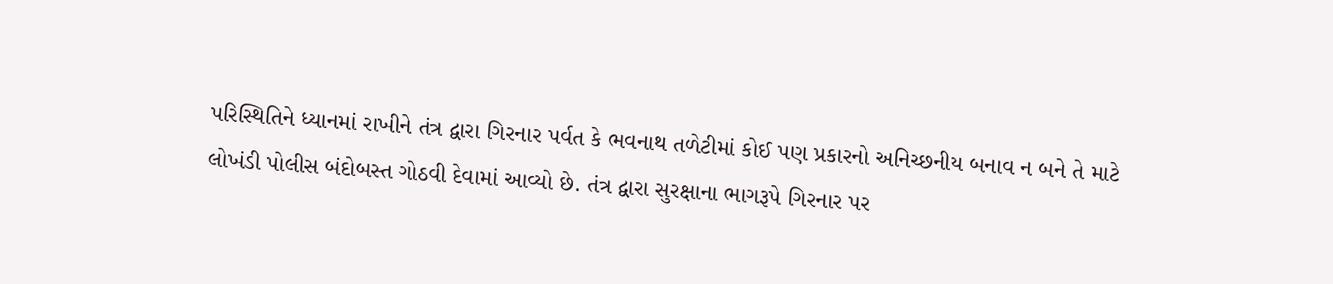પરિસ્થિતિને ધ્યાનમાં રાખીને તંત્ર દ્વારા ગિરનાર પર્વત કે ભવનાથ તળેટીમાં કોઈ પણ પ્રકારનો અનિચ્છનીય બનાવ ન બને તે માટે લોખંડી પોલીસ બંદોબસ્ત ગોઠવી દેવામાં આવ્યો છે. તંત્ર દ્વારા સુરક્ષાના ભાગરૂપે ગિરનાર પર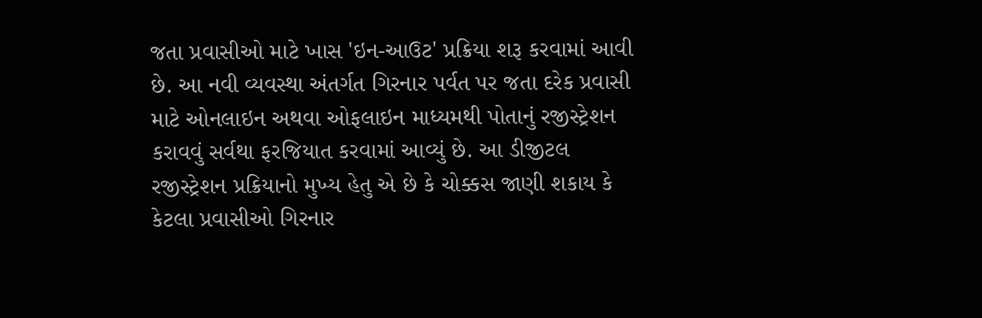જતા પ્રવાસીઓ માટે ખાસ 'ઇન-આઉટ' પ્રક્રિયા શરૂ કરવામાં આવી છે. આ નવી વ્યવસ્થા અંતર્ગત ગિરનાર પર્વત પર જતા દરેક પ્રવાસી માટે ઓનલાઇન અથવા ઓફલાઇન માધ્યમથી પોતાનું રજીસ્ટ્રેશન કરાવવું સર્વથા ફરજિયાત કરવામાં આવ્યું છે. આ ડીજીટલ રજીસ્ટ્રેશન પ્રક્રિયાનો મુખ્ય હેતુ એ છે કે ચોક્કસ જાણી શકાય કે કેટલા પ્રવાસીઓ ગિરનાર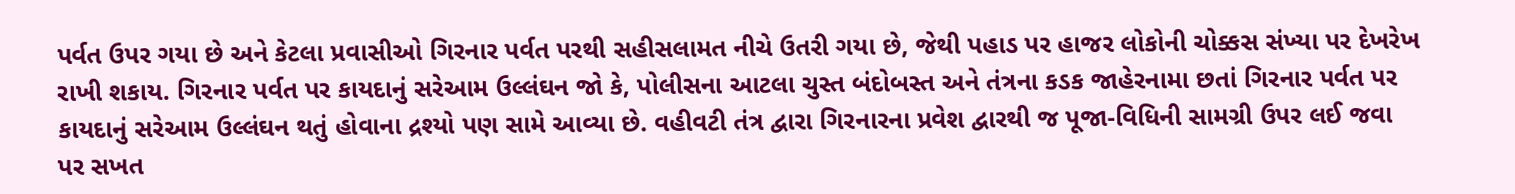પર્વત ઉપર ગયા છે અને કેટલા પ્રવાસીઓ ગિરનાર પર્વત પરથી સહીસલામત નીચે ઉતરી ગયા છે, જેથી પહાડ પર હાજર લોકોની ચોક્કસ સંખ્યા પર દેખરેખ રાખી શકાય. ગિરનાર પર્વત પર કાયદાનું સરેઆમ ઉલ્લંઘન જો કે, પોલીસના આટલા ચુસ્ત બંદોબસ્ત અને તંત્રના કડક જાહેરનામા છતાં ગિરનાર પર્વત પર કાયદાનું સરેઆમ ઉલ્લંઘન થતું હોવાના દ્રશ્યો પણ સામે આવ્યા છે. વહીવટી તંત્ર દ્વારા ગિરનારના પ્રવેશ દ્વારથી જ પૂજા-વિધિની સામગ્રી ઉપર લઈ જવા પર સખત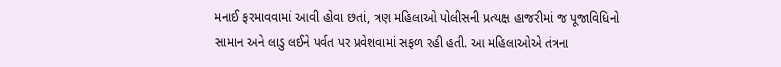મનાઈ ફરમાવવામાં આવી હોવા છતાં, ત્રણ મહિલાઓ પોલીસની પ્રત્યક્ષ હાજરીમાં જ પૂજાવિધિનો સામાન અને લાડુ લઈને પર્વત પર પ્રવેશવામાં સફળ રહી હતી. આ મહિલાઓએ તંત્રના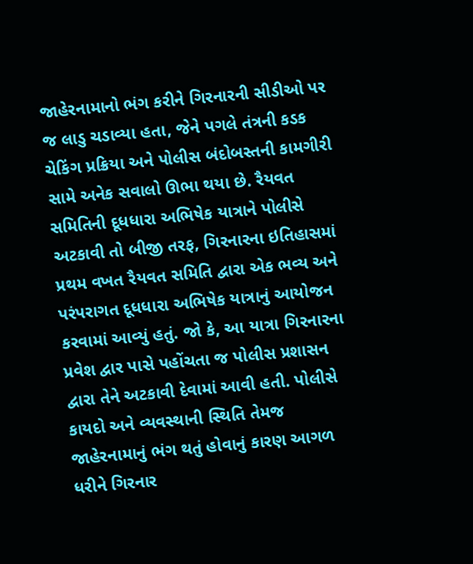જાહેરનામાનો ભંગ કરીને ગિરનારની સીડીઓ પર જ લાડુ ચડાવ્યા હતા, જેને પગલે તંત્રની કડક ચેકિંગ પ્રક્રિયા અને પોલીસ બંદોબસ્તની કામગીરી સામે અનેક સવાલો ઊભા થયા છે. રૈયવત સમિતિની દૂધધારા અભિષેક યાત્રાને પોલીસે અટકાવી તો બીજી તરફ, ગિરનારના ઇતિહાસમાં પ્રથમ વખત રૈયવત સમિતિ દ્વારા એક ભવ્ય અને પરંપરાગત દૂધધારા અભિષેક યાત્રાનું આયોજન કરવામાં આવ્યું હતું. જો કે, આ યાત્રા ગિરનારના પ્રવેશ દ્વાર પાસે પહોંચતા જ પોલીસ પ્રશાસન દ્વારા તેને અટકાવી દેવામાં આવી હતી. પોલીસે કાયદો અને વ્યવસ્થાની સ્થિતિ તેમજ જાહેરનામાનું ભંગ થતું હોવાનું કારણ આગળ ધરીને ગિરનાર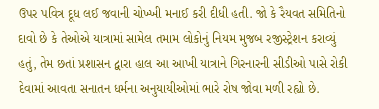ઉપર પવિત્ર દૂધ લઈ જવાની ચોખ્ખી મનાઈ કરી દીધી હતી. જો કે રૈયવત સમિતિનો દાવો છે કે તેઓએ યાત્રામાં સામેલ તમામ લોકોનું નિયમ મુજબ રજીસ્ટ્રેશન કરાવ્યું હતું, તેમ છતાં પ્રશાસન દ્વારા હાલ આ આખી યાત્રાને ગિરનારની સીડીઓ પાસે રોકી દેવામાં આવતા સનાતન ધર્મના અનુયાયીઓમાં ભારે રોષ જોવા મળી રહ્યો છે.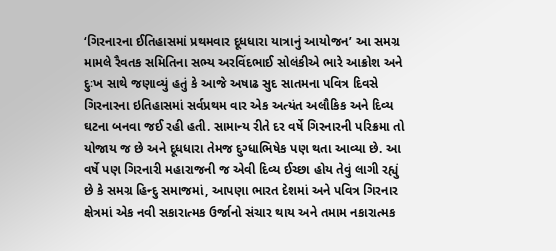‘ગિરનારના ઈતિહાસમાં પ્રથમવાર દૂધધારા યાત્રાનું આયોજન’ આ સમગ્ર મામલે રૈવતક સમિતિના સભ્ય અરવિંદભાઈ સોલંકીએ ભારે આક્રોશ અને દુઃખ સાથે જણાવ્યું હતું કે આજે અષાઢ સુદ સાતમના પવિત્ર દિવસે ગિરનારના ઇતિહાસમાં સર્વપ્રથમ વાર એક અત્યંત અલૌકિક અને દિવ્ય ઘટના બનવા જઈ રહી હતી. સામાન્ય રીતે દર વર્ષે ગિરનારની પરિક્રમા તો યોજાય જ છે અને દૂધધારા તેમજ દુગ્ધાભિષેક પણ થતા આવ્યા છે. આ વર્ષે પણ ગિરનારી મહારાજની જ એવી દિવ્ય ઈચ્છા હોય તેવું લાગી રહ્યું છે કે સમગ્ર હિન્દુ સમાજમાં, આપણા ભારત દેશમાં અને પવિત્ર ગિરનાર ક્ષેત્રમાં એક નવી સકારાત્મક ઉર્જાનો સંચાર થાય અને તમામ નકારાત્મક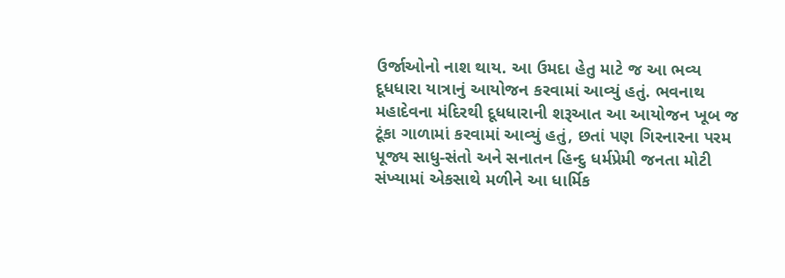ઉર્જાઓનો નાશ થાય. આ ઉમદા હેતુ માટે જ આ ભવ્ય દૂધધારા યાત્રાનું આયોજન કરવામાં આવ્યું હતું. ભવનાથ મહાદેવના મંદિરથી દૂધધારાની શરૂઆત આ આયોજન ખૂબ જ ટૂંકા ગાળામાં કરવામાં આવ્યું હતું, છતાં પણ ગિરનારના પરમ પૂજ્ય સાધુ-સંતો અને સનાતન હિન્દુ ધર્મપ્રેમી જનતા મોટી સંખ્યામાં એકસાથે મળીને આ ધાર્મિક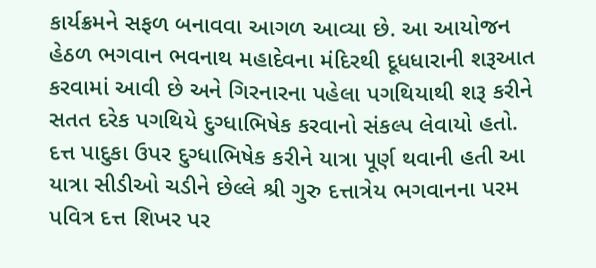કાર્યક્રમને સફળ બનાવવા આગળ આવ્યા છે. આ આયોજન હેઠળ ભગવાન ભવનાથ મહાદેવના મંદિરથી દૂધધારાની શરૂઆત કરવામાં આવી છે અને ગિરનારના પહેલા પગથિયાથી શરૂ કરીને સતત દરેક પગથિયે દુગ્ધાભિષેક કરવાનો સંકલ્પ લેવાયો હતો. દત્ત પાદુકા ઉપર દુગ્ધાભિષેક કરીને યાત્રા પૂર્ણ થવાની હતી આ યાત્રા સીડીઓ ચડીને છેલ્લે શ્રી ગુરુ દત્તાત્રેય ભગવાનના પરમ પવિત્ર દત્ત શિખર પર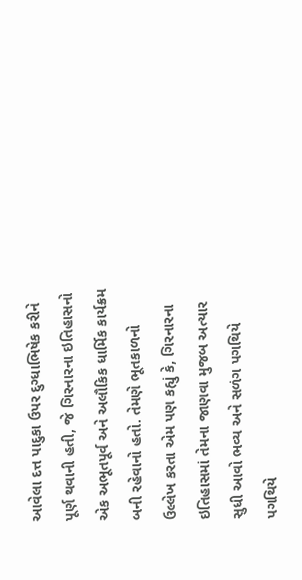આવેલા દત્ત પાદુકા ઉપર દુગ્ધાભિષેક કરીને પૂર્ણ થવાની હતી, જે ગિરનારના ઇતિહાસનો એક અભૂતપૂર્વ અને અલૌકિક ધાર્મિક કાર્યક્રમ બની રહેવાનો હતો. તેમણે ભૂતકાળનો ઉલ્લેખ કરતા એમ પણ કહ્યું કે, ગિરનારના ઇતિહાસમાં તેમના જાણવા મુજબ અત્યાર સુધી આવો ભવ્ય અને સળંગ પગથિયે પગથિયે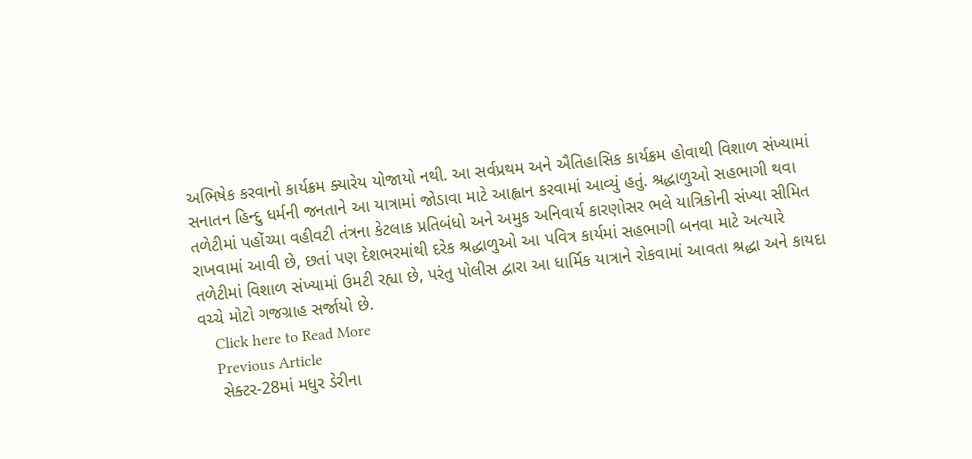અભિષેક કરવાનો કાર્યક્રમ ક્યારેય યોજાયો નથી. આ સર્વપ્રથમ અને ઐતિહાસિક કાર્યક્રમ હોવાથી વિશાળ સંખ્યામાં સનાતન હિન્દુ ધર્મની જનતાને આ યાત્રામાં જોડાવા માટે આહ્વાન કરવામાં આવ્યું હતું. શ્રદ્ધાળુઓ સહભાગી થવા તળેટીમાં પહોંચ્યા વહીવટી તંત્રના કેટલાક પ્રતિબંધો અને અમુક અનિવાર્ય કારણોસર ભલે યાત્રિકોની સંખ્યા સીમિત રાખવામાં આવી છે, છતાં પણ દેશભરમાંથી દરેક શ્રદ્ધાળુઓ આ પવિત્ર કાર્યમાં સહભાગી બનવા માટે અત્યારે તળેટીમાં વિશાળ સંખ્યામાં ઉમટી રહ્યા છે, પરંતુ પોલીસ દ્વારા આ ધાર્મિક યાત્રાને રોકવામાં આવતા શ્રદ્ધા અને કાયદા વચ્ચે મોટો ગજગ્રાહ સર્જાયો છે.
    Click here to Read More
    Previous Article
    સેક્ટર-28માં મધુર ડેરીના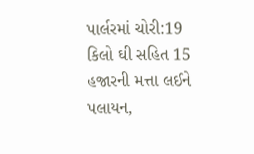પાર્લરમાં ચોરી:19 કિલો ઘી સહિત 15 હજારની મત્તા લઈને પલાયન,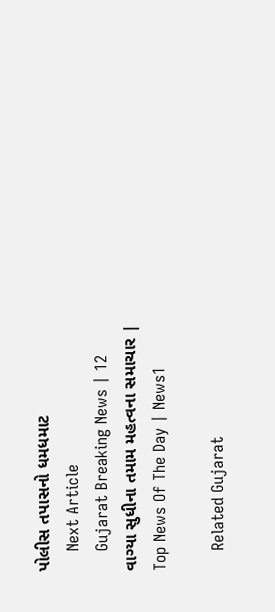પોલીસ તપાસનો ધમધમાટ
    Next Article
    Gujarat Breaking News | 12 વાગ્યા સુધીના તમામ મહત્વના સમાચાર | Top News Of The Day | News1

    Related Gujarat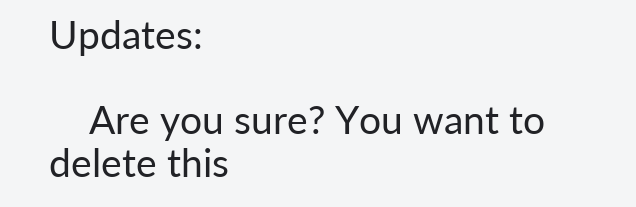Updates:

    Are you sure? You want to delete this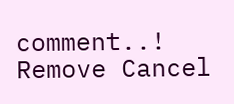comment..! Remove Cancel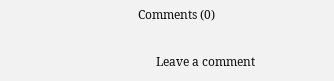Comments (0)

      Leave a comment